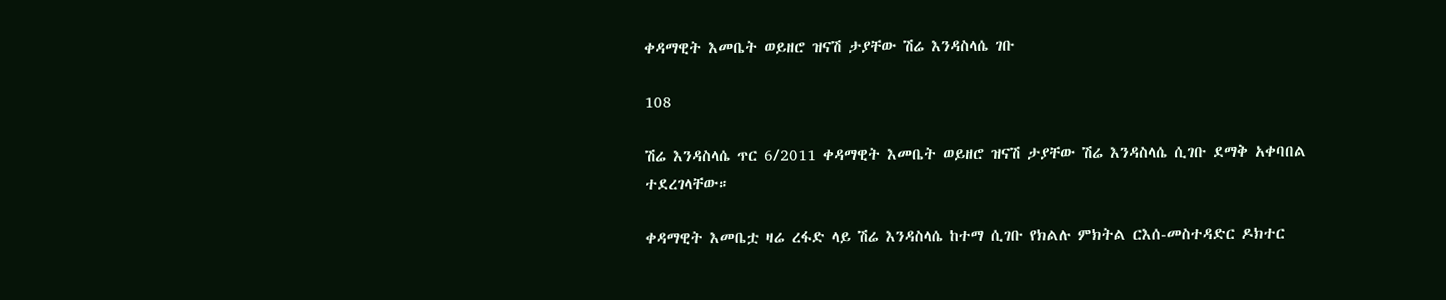ቀዳማዊት እመቤት ወይዘሮ ዝናሽ ታያቸው ሽሬ እንዳስላሴ ገቡ

108

ሽሬ እንዳስላሴ ጥር 6/2011 ቀዳማዊት እመቤት ወይዘሮ ዝናሽ ታያቸው ሽሬ እንዳስላሴ ሲገቡ ደማቅ አቀባበል ተደረገላቸው።

ቀዳማዊት እመቤቷ ዛሬ ረፋድ ላይ ሽሬ እንዳስላሴ ከተማ ሲገቡ የክልሉ ምክትል ርእሰ-መስተዳድር ዶክተር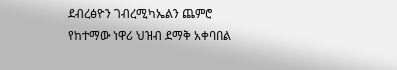ደብረፅዮን ገብረሚካኤልን ጨምሮ የከተማው ነዋሪ ህዝብ ደማቅ አቀባበል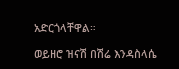አድርጎላቸዋል።

ወይዘሮ ዝናሽ በሽሬ እንዳስላሴ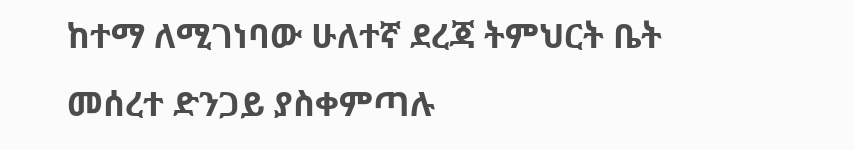ከተማ ለሚገነባው ሁለተኛ ደረጃ ትምህርት ቤት መሰረተ ድንጋይ ያስቀምጣሉ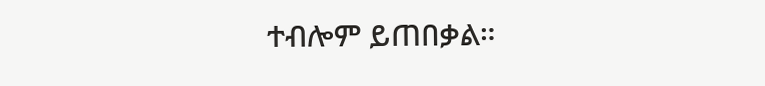ተብሎም ይጠበቃል።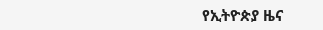የኢትዮጵያ ዜና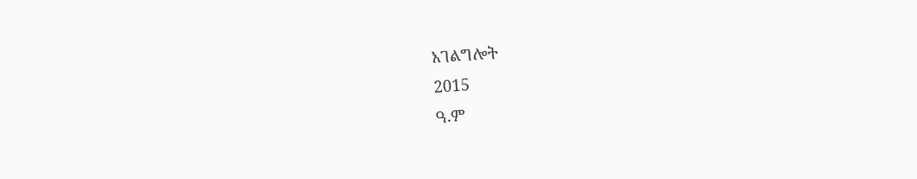አገልግሎት
2015
ዓ.ም